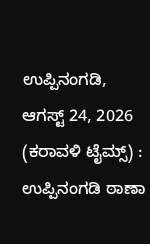ಉಪ್ಪಿನಂಗಡಿ, ಆಗಸ್ಟ್ 24, 2026 (ಕರಾವಳಿ ಟೈಮ್ಸ್) : ಉಪ್ಪಿನಂಗಡಿ ಠಾಣಾ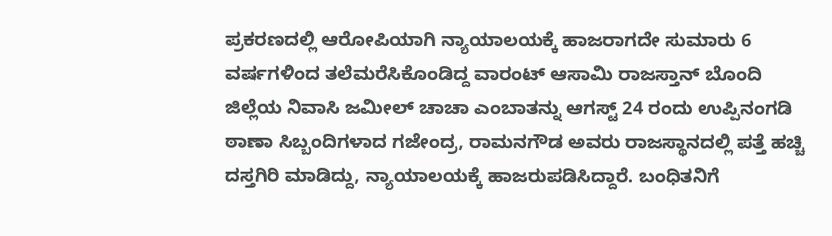ಪ್ರಕರಣದಲ್ಲಿ ಆರೋಪಿಯಾಗಿ ನ್ಯಾಯಾಲಯಕ್ಕೆ ಹಾಜರಾಗದೇ ಸುಮಾರು 6 ವರ್ಷಗಳಿಂದ ತಲೆಮರೆಸಿಕೊಂಡಿದ್ದ ವಾರಂಟ್ ಆಸಾಮಿ ರಾಜಸ್ತಾನ್ ಬೊಂದಿ ಜಿಲ್ಲೆಯ ನಿವಾಸಿ ಜಮೀಲ್ ಚಾಚಾ ಎಂಬಾತನ್ನು ಆಗಸ್ಟ್ 24 ರಂದು ಉಪ್ಪಿನಂಗಡಿ ಠಾಣಾ ಸಿಬ್ಬಂದಿಗಳಾದ ಗಜೇಂದ್ರ, ರಾಮನಗೌಡ ಅವರು ರಾಜಸ್ಥಾನದಲ್ಲಿ ಪತ್ತೆ ಹಚ್ಚಿ ದಸ್ತಗಿರಿ ಮಾಡಿದ್ದು, ನ್ಯಾಯಾಲಯಕ್ಕೆ ಹಾಜರುಪಡಿಸಿದ್ದಾರೆ. ಬಂಧಿತನಿಗೆ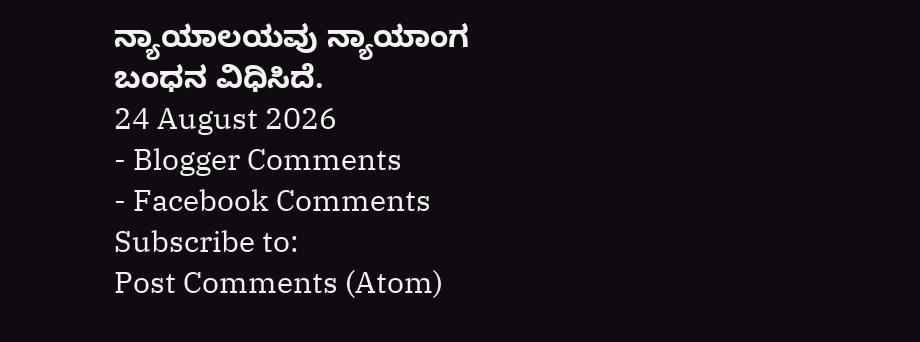ನ್ಯಾಯಾಲಯವು ನ್ಯಾಯಾಂಗ ಬಂಧನ ವಿಧಿಸಿದೆ.
24 August 2026
- Blogger Comments
- Facebook Comments
Subscribe to:
Post Comments (Atom)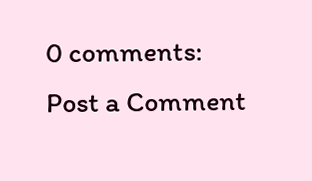0 comments:
Post a Comment